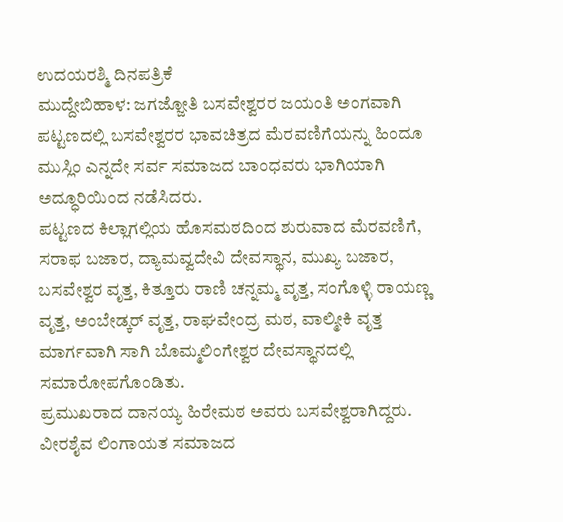ಉದಯರಶ್ಮಿ ದಿನಪತ್ರಿಕೆ
ಮುದ್ದೇಬಿಹಾಳ: ಜಗಜ್ಜೋತಿ ಬಸವೇಶ್ವರರ ಜಯಂತಿ ಅಂಗವಾಗಿ ಪಟ್ಟಣದಲ್ಲಿ ಬಸವೇಶ್ವರರ ಭಾವಚಿತ್ರದ ಮೆರವಣಿಗೆಯನ್ನು ಹಿಂದೂ ಮುಸ್ಲಿಂ ಎನ್ನದೇ ಸರ್ವ ಸಮಾಜದ ಬಾಂಧವರು ಭಾಗಿಯಾಗಿ ಅದ್ಧೂರಿಯಿಂದ ನಡೆಸಿದರು.
ಪಟ್ಟಣದ ಕಿಲ್ಲಾಗಲ್ಲಿಯ ಹೊಸಮಠದಿಂದ ಶುರುವಾದ ಮೆರವಣಿಗೆ, ಸರಾಫ ಬಜಾರ, ದ್ಯಾಮವ್ವದೇವಿ ದೇವಸ್ಥಾನ, ಮುಖ್ಯ ಬಜಾರ, ಬಸವೇಶ್ವರ ವೃತ್ತ, ಕಿತ್ತೂರು ರಾಣಿ ಚನ್ನಮ್ಮ ವೃತ್ತ, ಸಂಗೊಳ್ಳಿ ರಾಯಣ್ಣ ವೃತ್ತ, ಅಂಬೇಡ್ಕರ್ ವೃತ್ತ, ರಾಘವೇಂದ್ರ ಮಠ, ವಾಲ್ಮೀಕಿ ವೃತ್ತ ಮಾರ್ಗವಾಗಿ ಸಾಗಿ ಬೊಮ್ಮಲಿಂಗೇಶ್ವರ ದೇವಸ್ಥಾನದಲ್ಲಿ ಸಮಾರೋಪಗೊಂಡಿತು.
ಪ್ರಮುಖರಾದ ದಾನಯ್ಯ ಹಿರೇಮಠ ಅವರು ಬಸವೇಶ್ವರಾಗಿದ್ದರು. ವೀರಶೈವ ಲಿಂಗಾಯತ ಸಮಾಜದ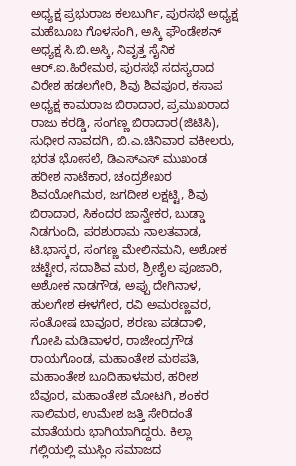ಅಧ್ಯಕ್ಷ ಪ್ರಭುರಾಜ ಕಲಬುರ್ಗಿ, ಪುರಸಭೆ ಅಧ್ಯಕ್ಷ ಮಹೆಬೂಬ ಗೊಳಸಂಗಿ, ಅಸ್ಕಿ ಫೌಂಡೇಶನ್ ಅಧ್ಯಕ್ಷ ಸಿ.ಬಿ.ಅಸ್ಕಿ, ನಿವೃತ್ತ ಸೈನಿಕ ಆರ್.ಐ.ಹಿರೇಮಠ, ಪುರಸಭೆ ಸದಸ್ಯರಾದ ವಿರೇಶ ಹಡಲಗೇರಿ, ಶಿವು ಶಿವಪೂರ, ಕಸಾಪ ಅಧ್ಯಕ್ಷ ಕಾಮರಾಜ ಬಿರಾದಾರ, ಪ್ರಮುಖರಾದ ರಾಜು ಕರಡ್ಡಿ, ಸಂಗಣ್ಣ ಬಿರಾದಾರ(ಜಿಟಿಸಿ), ಸುಧೀರ ನಾವದಗಿ, ಬಿ.ಎ.ಚಿನಿವಾರ ವಕೀಲರು, ಭರತ ಭೋಸಲೆ, ಡಿಎಸ್ಎಸ್ ಮುಖಂಡ ಹರೀಶ ನಾಟೆಕಾರ, ಚಂದ್ರಶೇಖರ ಶಿವಯೋಗಿಮಠ, ಜಗದೀಶ ಲಕ್ಷಟ್ಟಿ, ಶಿವು ಬಿರಾದಾರ, ಸಿಕಂದರ ಜಾನ್ವೇಕರ, ಬುಡ್ಡಾ ನಿಡಗುಂದಿ, ಪರಶುರಾಮ ನಾಲತವಾಡ, ಟಿ.ಭಾಸ್ಕರ, ಸಂಗಣ್ಣ ಮೇಲಿನಮನಿ, ಅಶೋಕ ಚಟ್ಟೇರ, ಸದಾಶಿವ ಮಠ, ಶ್ರೀಶೈಲ ಪೂಜಾರಿ, ಅಶೋಕ ನಾಡಗೌಡ, ಅಪ್ಪು ದೇಗಿನಾಳ, ಹುಲಗೇಶ ಈಳಗೇರ, ರವಿ ಅಮರಣ್ಣವರ, ಸಂತೋಷ ಬಾವೂರ, ಶರಣು ಪಡದಾಳಿ, ಗೋಪಿ ಮಡಿವಾಳರ, ರಾಜೇಂದ್ರಗೌಡ ರಾಯಗೊಂಡ, ಮಹಾಂತೇಶ ಮಠಪತಿ, ಮಹಾಂತೇಶ ಬೂದಿಹಾಳಮಠ, ಹರೀಶ ಬೆವೂರ, ಮಹಾಂತೇಶ ಮೋಟಗಿ, ಶಂಕರ ಸಾಲಿಮಠ, ಉಮೇಶ ಜತ್ತಿ ಸೇರಿದಂತೆ ಮಾತೆಯರು ಭಾಗಿಯಾಗಿದ್ದರು. ಕಿಲ್ಲಾ ಗಲ್ಲಿಯಲ್ಲಿ ಮುಸ್ಲಿಂ ಸಮಾಜದ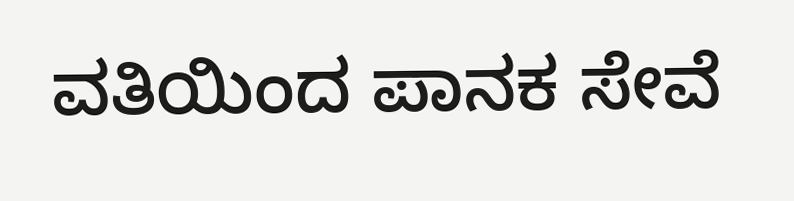ವತಿಯಿಂದ ಪಾನಕ ಸೇವೆ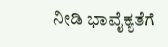ನೀಡಿ ಭಾವೈಕ್ಯತೆಗೆ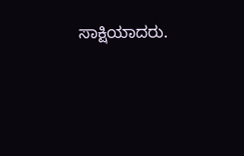ಸಾಕ್ಷಿಯಾದರು.